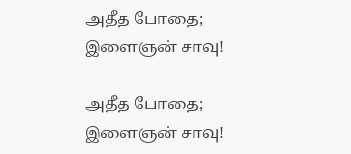அதீத போதை; இளைஞன் சாவு!

அதீத போதை; இளைஞன் சாவு!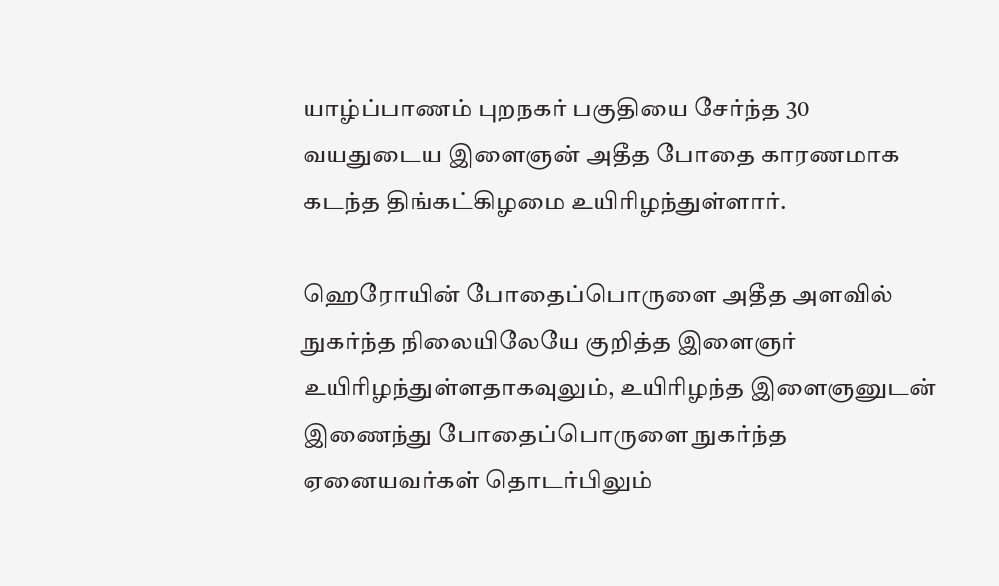யாழ்ப்பாணம் புறநகர் பகுதியை சேர்ந்த 30 வயதுடைய இளைஞன் அதீத போதை காரணமாக கடந்த திங்கட்கிழமை உயிரிழந்துள்ளார்.

ஹெரோயின் போதைப்பொருளை அதீத அளவில் நுகர்ந்த நிலையிலேயே குறித்த இளைஞர் உயிரிழந்துள்ளதாகவுலும், உயிரிழந்த இளைஞனுடன் இணைந்து போதைப்பொருளை நுகர்ந்த ஏனையவர்கள் தொடர்பிலும்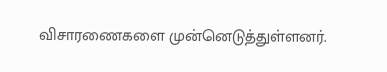விசாரணைகளை முன்னெடுத்துள்ளனர்.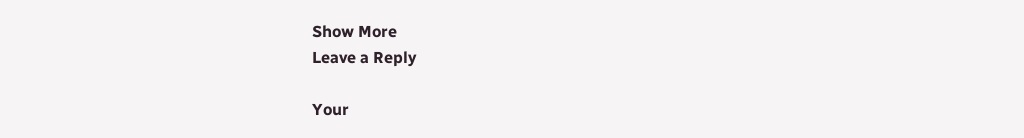Show More
Leave a Reply

Your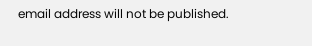email address will not be published.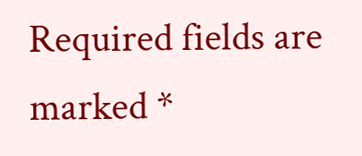Required fields are marked *